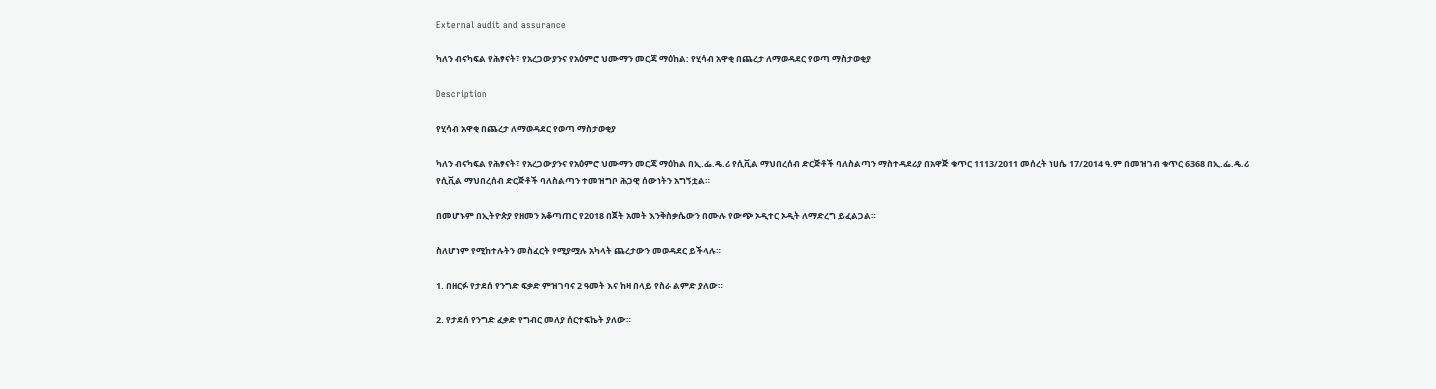External audit and assurance

ካለን ብናካፍል የሕፃናት፣ የአረጋውያንና የአዕምሮ ህሙማን መርጃ ማዕከል: የሂሳብ አዋቂ በጨረታ ለማወዳደር የወጣ ማስታወቂያ

Description

የሂሳብ አዋቂ በጨረታ ለማወዳደር የወጣ ማስታወቂያ

ካለን ብናካፍል የሕፃናት፣ የአረጋውያንና የአዕምሮ ህሙማን መርጃ ማዕከል በኢ.ፌ.ዴ.ሪ የሲቪል ማህበረሰብ ድርጅቶች ባለስልጣን ማስተዳደሪያ በአዋጅ ቁጥር 1113/2011 መሰረት ነሀሴ 17/2014 ዓ.ም በመዝገብ ቁጥር 6368 በኢ.ፌ.ዴ.ሪ የሲቪል ማህበረሰብ ድርጅቶች ባለስልጣን ተመዝግቦ ሕጋዊ ሰውነትን አግኝቷል።

በመሆኑም በኢትዮጵያ የዘመን አቆጣጠር የ2018 በጀት አመት እንቅስቃሴውን በሙሉ የውጭ ኦዲተር ኦዲት ለማድረግ ይፈልጋል።

ስለሆነም የሚከተሉትን መስፈርት የሚያሟሉ አካላት ጨረታውን መወዳደር ይችላሉ።

1. በዘርፉ የታደሰ የንግድ ፍቃድ ምዝገባና 2 ዓመት እና ከዛ በላይ የስራ ልምድ ያለው።

2. የታደሰ የንግድ ፈቃድ የግብር መለያ ሰርተፍኬት ያለው።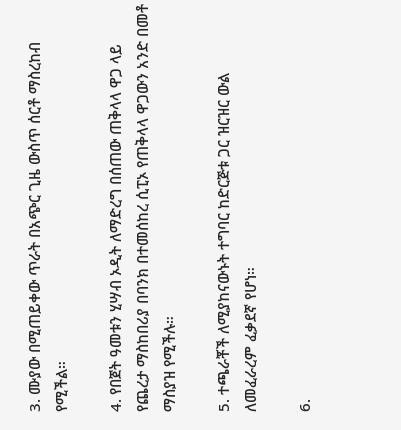3. ሙያው በሚጠይቀው ጥራት በአጭር ጊዜ ውስጥ ሰርቶ ማስረከብ የሚችል።

4. የበጀት ዓመቱን ሂሣብ ኦዲት ለማድረግ በሰጠው ጠቅላላ ዋጋ ላይ የጨረታ ማስከበሪያ በባንክ በተመሰከረ ሲፒኦ የጠቅላላ ዋጋውን አንድ በመቶ ማስያዝ የሚችሉ።

5. ተጫራቾች ለሚያከናውኑት ተግባር ከድርጅቱ ጋር ዝርዝር ውል ለመፈራረም ፈቃደኛ የሆነ።

6.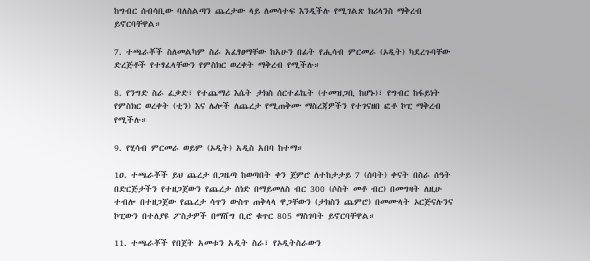ከግብር ሰብሳቢው ባለስልጣን ጨረታው ላይ ለመሳተፍ እንዲችሉ የሚገልጽ ክሪላንስ ማቅረብ ይኖርባቸዋል።

7. ተጫራቾች ስለመልካም ስራ አፈፃፀማቸው ከአሁን በፊት የሒሳብ ምርመራ (ኦዲት) ካደረጉባቸው ድረጅቶች የተፃፈላቸውን የምስክር ወረቀት ማቅረብ የሚችሉ።

8. የንግድ ስራ ፈቃድ፣ የተጨማሪ እሴት ታክስ ሰርተፊኬት (ተመዝጋቢ ከሆኑ)፣ የግብር ከፋይነት የምስክር ወረቀት (ቲን) እና ሌሎች ለጨረታ የሚጠቅሙ ማስረጃዎችን የተገናዘበ ፎቶ ኮፒ ማቅረብ የሚችሉ።

9. የሂሳብ ምርመራ ወይም (ኦዲት) አዲስ አበባ ከተማ።

1ዐ. ተጫራቾች ይህ ጨረታ በጋዜጣ ከወጣበት ቀን ጀምሮ ለተከታታይ 7 (ሰባት) ቀናት በስራ ሰዓት በድርጅታችን የተዘጋጀውን የጨረታ ሰነድ በማይመለስ ብር 300 (ሶስት መቶ ብር) በመግዛት ለዚሁ ተብሎ በተዘጋጀው የጨረታ ሳጥን ውስጥ ጠቅላላ ዋጋቸውን (ታክስን ጨምሮ) በመሙላት ኦርጅናሉንና ኮፒውን በተለያዩ ፖስታዎች በማሸግ ቢሮ ቁጥር 805 ማስገባት ይኖርባቸዋል።

11. ተጫራቾች የበጀት አመቱን አዲት ስራ፣ የኦዲትስራውን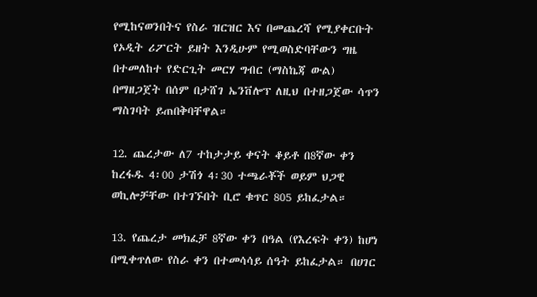የሚከናወንበትና የስራ ዝርዝር እና በመጨረሻ የሚያቀርቡት የኦዲት ሪፖርት ይዘት እንዲሁም የሚወስድባቸውን ግዜ በተመለከተ የድርጊት መርሃ ግብር (ማስኬጃ ውል) በማዘጋጀት በሰም በታሸገ ኤንቨሎፕ ለዚህ በተዘጋጀው ሳጥን ማስገባት ይጠበቅባቸዋል።

12. ጨረታው ለ7 ተከታታይ ቀናት ቆይቶ በ8ኛው ቀን ከረፋዱ 4፡00 ታሽጎ 4፡30 ተጫራቾች ወይም ህጋዊ ወኪሎቻቸው በተገኙበት ቢሮ ቁጥር 805 ይከፈታል።

13. የጨረታ መክፈቻ 8ኛው ቀን በዓል (የእረፍት ቀን) ከሆነ በሚቀጥለው የስራ ቀን በተመሳሳይ ሰዓት ይከፈታል። በሀገር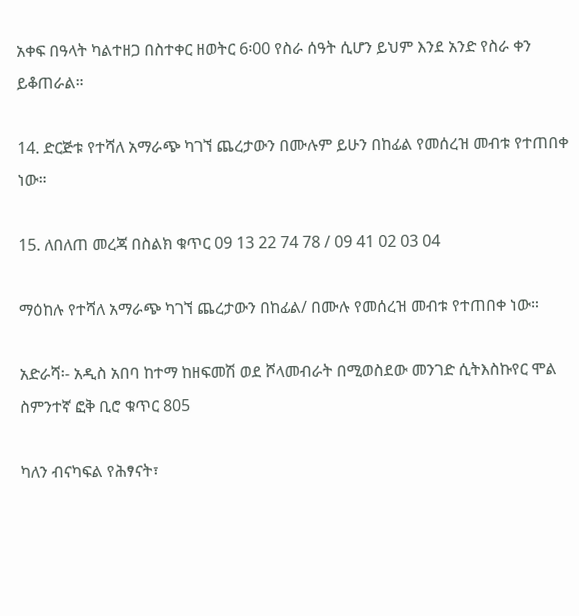አቀፍ በዓላት ካልተዘጋ በስተቀር ዘወትር 6፡00 የስራ ሰዓት ሲሆን ይህም እንደ አንድ የስራ ቀን ይቆጠራል።

14. ድርጅቱ የተሻለ አማራጭ ካገኘ ጨረታውን በሙሉም ይሁን በከፊል የመሰረዝ መብቱ የተጠበቀ ነው።

15. ለበለጠ መረጃ በስልክ ቁጥር 09 13 22 74 78 / 09 41 02 03 04

ማዕከሉ የተሻለ አማራጭ ካገኘ ጨረታውን በከፊል/ በሙሉ የመሰረዝ መብቱ የተጠበቀ ነው።

አድራሻ፡- አዲስ አበባ ከተማ ከዘፍመሽ ወደ ሾላመብራት በሚወስደው መንገድ ሲትእስኩየር ሞል ስምንተኛ ፎቅ ቢሮ ቁጥር 805

ካለን ብናካፍል የሕፃናት፣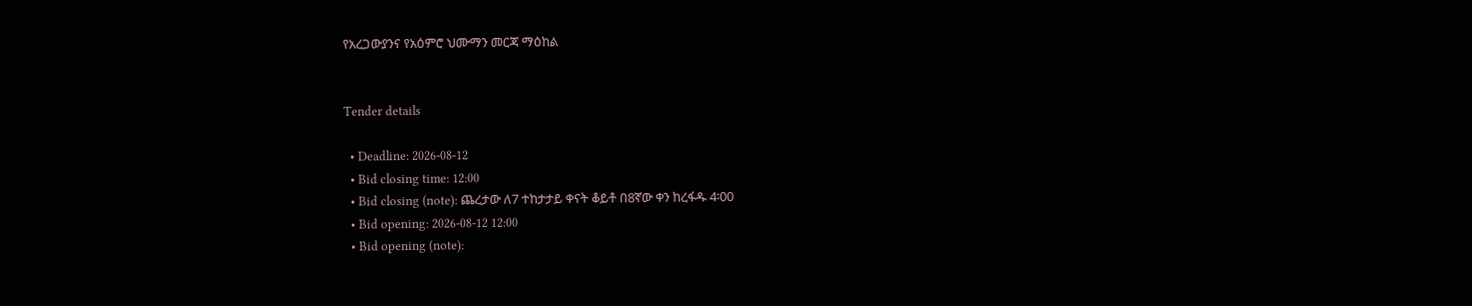የአረጋውያንና የአዕምሮ ህሙማን መርጃ ማዕከል


Tender details

  • Deadline: 2026-08-12
  • Bid closing time: 12:00
  • Bid closing (note): ጨረታው ለ7 ተከታታይ ቀናት ቆይቶ በ8ኛው ቀን ከረፋዱ 4፡00
  • Bid opening: 2026-08-12 12:00
  • Bid opening (note):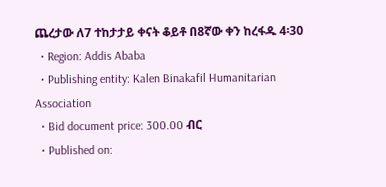ጨረታው ለ7 ተከታታይ ቀናት ቆይቶ በ8ኛው ቀን ከረፋዱ 4፡30
  • Region: Addis Ababa
  • Publishing entity: Kalen Binakafil Humanitarian Association
  • Bid document price: 300.00 ብር
  • Published on: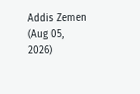Addis Zemen (Aug 05, 2026)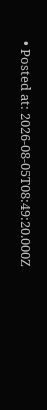• Posted at: 2026-08-05T08:49:20.000Z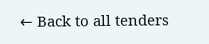← Back to all tenders